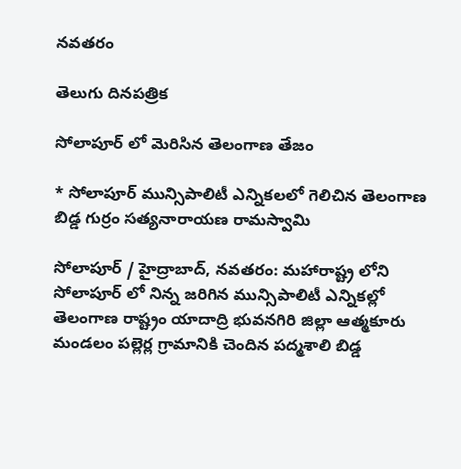నవతరం

తెలుగు దినపత్రిక

సోలాపూర్ లో మెరిసిన తెలంగాణ తేజం

* సోలాపూర్ మున్సిపాలిటీ ఎన్నికలలో గెలిచిన తెలంగాణ బిడ్డ గుర్రం సత్యనారాయణ రామస్వామి

సోలాపూర్ / హైద్రాబాద్, నవతరం: మహారాష్ట్ర లోని  సోలాపూర్ లో నిన్న జరిగిన మున్సిపాలిటీ ఎన్నికల్లో తెలంగాణ రాష్ట్రం యాదాద్రి భువనగిరి జిల్లా ఆత్మకూరు మండలం పల్లెర్ల గ్రామానికి చెందిన పద్మశాలి బిడ్డ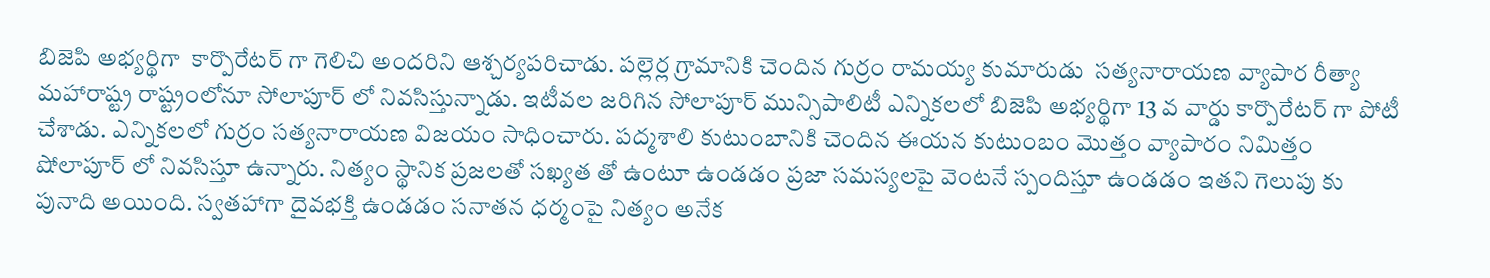బిజెపి అభ్యర్థిగా  కార్పొరేటర్ గా గెలిచి అందరిని ఆశ్చర్యపరిచాడు. పల్లెర్ల గ్రామానికి చెందిన గుర్రం రామయ్య కుమారుడు  సత్యనారాయణ వ్యాపార రీత్యా మహారాష్ట్ర రాష్ట్రంలోనూ సోలాపూర్ లో నివసిస్తున్నాడు. ఇటీవల జరిగిన సోలాపూర్ మున్సిపాలిటీ ఎన్నికలలో బిజెపి అభ్యర్థిగా 13 వ వార్డు కార్పొరేటర్ గా పోటీ చేశాడు. ఎన్నికలలో గుర్రం సత్యనారాయణ విజయం సాధించారు. పద్మశాలి కుటుంబానికి చెందిన ఈయన కుటుంబం మొత్తం వ్యాపారం నిమిత్తం షోలాపూర్ లో నివసిస్తూ ఉన్నారు. నిత్యం స్థానిక ప్రజలతో సఖ్యత తో ఉంటూ ఉండడం ప్రజా సమస్యలపై వెంటనే స్పందిస్తూ ఉండడం ఇతని గెలుపు కు పునాది అయింది. స్వతహాగా దైవభక్తి ఉండడం సనాతన ధర్మంపై నిత్యం అనేక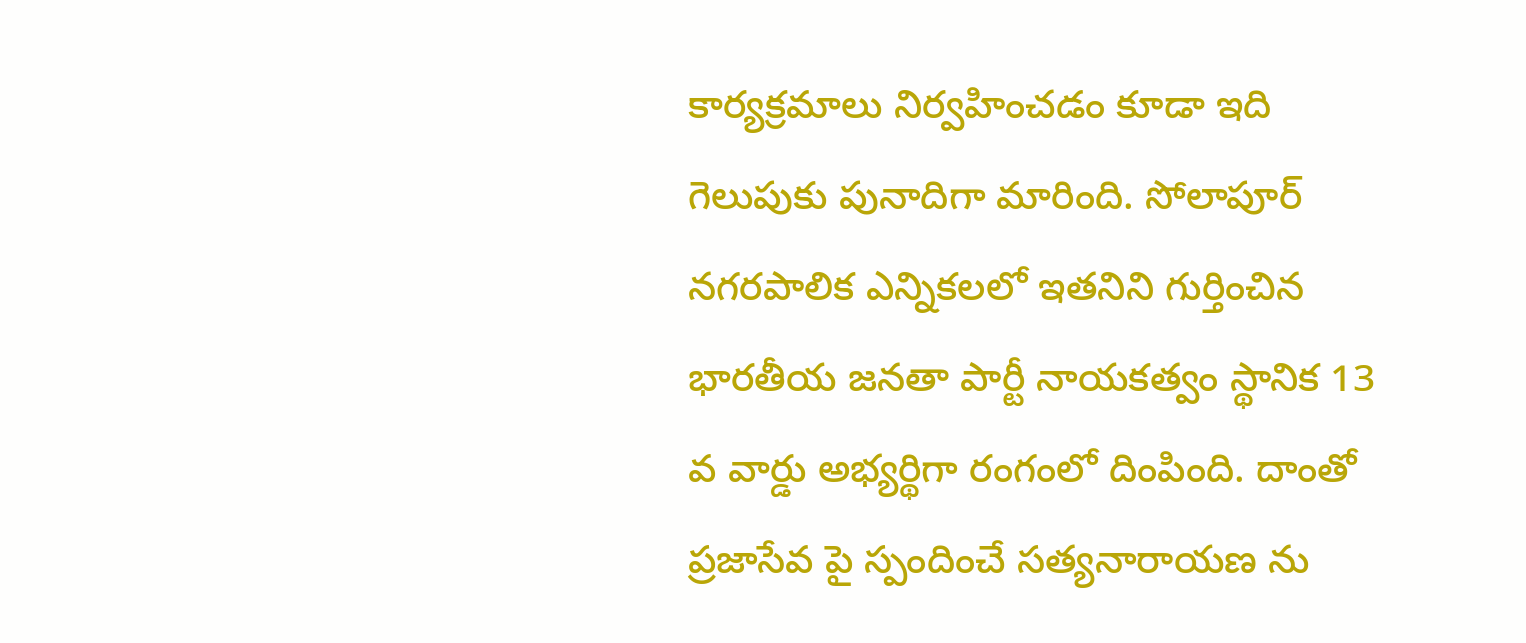కార్యక్రమాలు నిర్వహించడం కూడా ఇది గెలుపుకు పునాదిగా మారింది. సోలాపూర్ నగరపాలిక ఎన్నికలలో ఇతనిని గుర్తించిన భారతీయ జనతా పార్టీ నాయకత్వం స్థానిక 13 వ వార్డు అభ్యర్థిగా రంగంలో దింపింది. దాంతో ప్రజాసేవ పై స్పందించే సత్యనారాయణ ను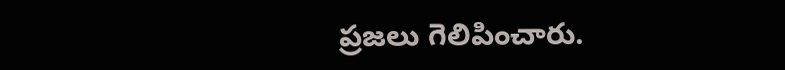ప్రజలు గెలిపించారు.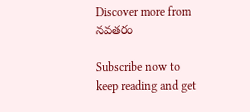Discover more from నవతరం

Subscribe now to keep reading and get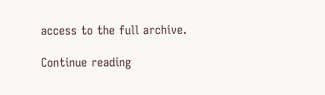access to the full archive.

Continue reading